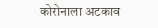कोरोनाला अटकाव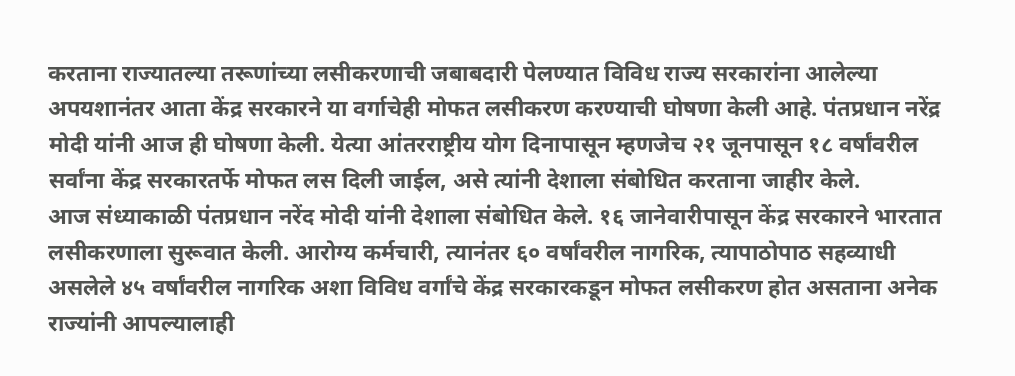करताना राज्यातल्या तरूणांच्या लसीकरणाची जबाबदारी पेलण्यात विविध राज्य सरकारांना आलेल्या अपयशानंतर आता केंद्र सरकारने या वर्गाचेही मोफत लसीकरण करण्याची घोषणा केली आहे. पंतप्रधान नरेंद्र मोदी यांनी आज ही घोषणा केली. येत्या आंतरराष्ट्रीय योग दिनापासून म्हणजेच २१ जूनपासून १८ वर्षांवरील सर्वांना केंद्र सरकारतर्फे मोफत लस दिली जाईल, असे त्यांनी देशाला संबोधित करताना जाहीर केले.
आज संध्याकाळी पंतप्रधान नरेंद मोदी यांनी देशाला संबोधित केले. १६ जानेवारीपासून केंद्र सरकारने भारतात लसीकरणाला सुरूवात केली. आरोग्य कर्मचारी, त्यानंतर ६० वर्षांवरील नागरिक, त्यापाठोपाठ सहव्याधी असलेले ४५ वर्षांवरील नागरिक अशा विविध वर्गांचे केंद्र सरकारकडून मोफत लसीकरण होत असताना अनेक राज्यांनी आपल्यालाही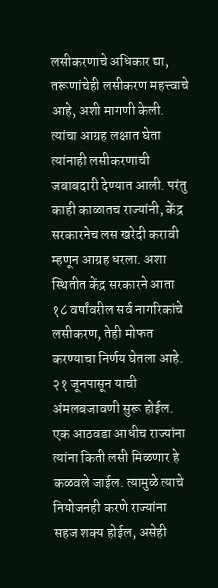लसीकरणाचे अधिकार द्या, तरूणांचेही लसीकरण महत्त्वाचे आहे, अशी मागणी केली. त्यांचा आग्रह लक्षात घेता त्यांनाही लसीकरणाची जबाबदारी देण्यात आली. परंतु काही काळातच राज्यांनी, केंद्र सरकारनेच लस खरेदी करावी म्हणून आग्रह धरला. अशा स्थितीत केंद्र सरकारने आता १८ वर्षांवरील सर्व नागरिकांचे लसीकरण, तेही मोफत करण्याचा निर्णय घेतला आहे. २१ जूनपासून याची अंमलबजावणी सुरू होईल. एक आठवडा आधीच राज्यांना त्यांना किती लसी मिळणार हे कळवले जाईल. त्यामुळे त्याचे नियोजनही करणे राज्यांना सहज शक्य होईल, असेही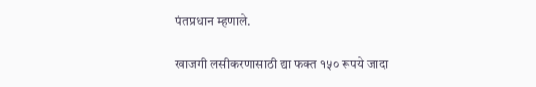पंतप्रधान म्हणाले.

खाजगी लसीकरणासाठी द्या फक्त १५० रूपये जादा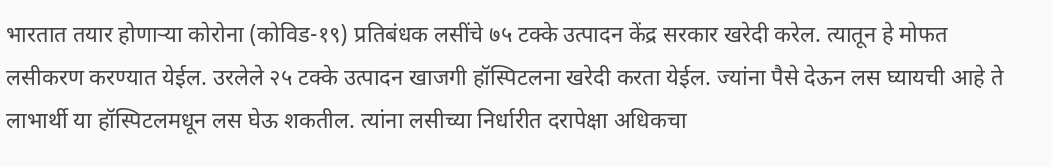भारतात तयार होणाऱ्या कोरोना (कोविड-१९) प्रतिबंधक लसींचे ७५ टक्के उत्पादन केंद्र सरकार खरेदी करेल. त्यातून हे मोफत लसीकरण करण्यात येईल. उरलेले २५ टक्के उत्पादन खाजगी हॉस्पिटलना खरेदी करता येईल. ज्यांना पैसे देऊन लस घ्यायची आहे ते लाभार्थी या हॉस्पिटलमधून लस घेऊ शकतील. त्यांना लसीच्या निर्धारीत दरापेक्षा अधिकचा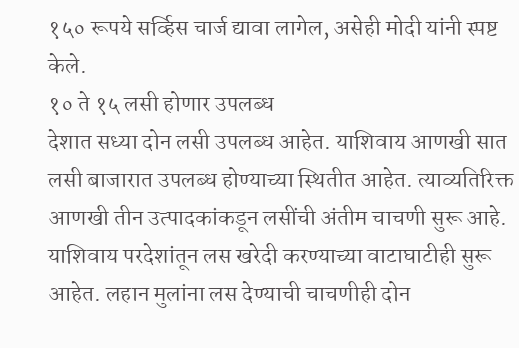१५० रूपये सर्व्हिस चार्ज द्यावा लागेल, असेही मोदी यांनी स्पष्ट केले.
१० ते १५ लसी होणार उपलब्ध
देशात सध्या दोन लसी उपलब्ध आहेत. याशिवाय आणखी सात लसी बाजारात उपलब्ध होण्याच्या स्थितीत आहेत. त्याव्यतिरिक्त आणखी तीन उत्पादकांकडून लसींची अंतीम चाचणी सुरू आहे. याशिवाय परदेशांतून लस खरेदी करण्याच्या वाटाघाटीही सुरू आहेत. लहान मुलांना लस देण्याची चाचणीही दोन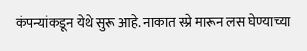कंपन्यांकडून येथे सुरू आहे. नाकात स्प्रे मारून लस घेण्याच्या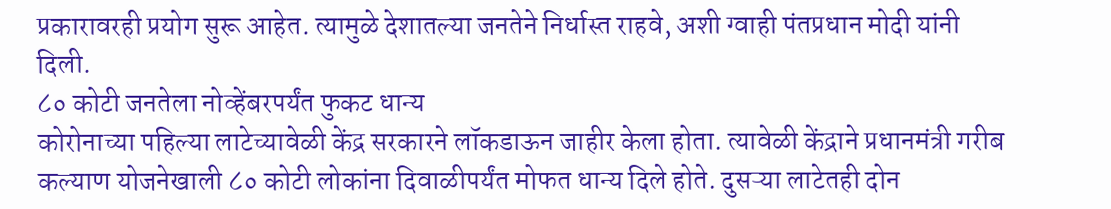प्रकारावरही प्रयोग सुरू आहेत. त्यामुळे देशातल्या जनतेने निर्धास्त राहवे, अशी ग्वाही पंतप्रधान मोदी यांनी दिली.
८० कोटी जनतेला नोव्हेंबरपर्यंत फुकट धान्य
कोरोनाच्या पहिल्या लाटेच्यावेळी केंद्र सरकारने लॉकडाऊन जाहीर केला होता. त्यावेळी केंद्राने प्रधानमंत्री गरीब कल्याण योजनेखाली ८० कोटी लोकांना दिवाळीपर्यंत मोफत धान्य दिले होते. दुसऱ्या लाटेतही दोन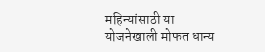महिन्यांसाठी या योजनेखाली मोफत धान्य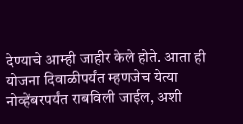देण्याचे आम्ही जाहीर केले होते. आता ही योजना दिवाळीपर्यंत म्हणजेच येत्या नोव्हेंबरपर्यंत राबविली जाईल, अशी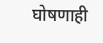घोषणाही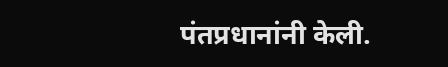पंतप्रधानांनी केली.